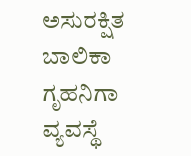ಅಸುರಕ್ಷಿತ ಬಾಲಿಕಾ ಗೃಹನಿಗಾ ವ್ಯವಸ್ಥೆ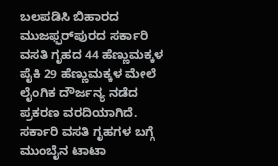ಬಲಪಡಿಸಿ ಬಿಹಾರದ ಮುಜಫ್ಫರ್‌ಪುರದ ಸರ್ಕಾರಿ ವಸತಿ ಗೃಹದ 44 ಹೆಣ್ಣುಮಕ್ಕಳ ಪೈಕಿ 29 ಹೆಣ್ಣುಮಕ್ಕಳ ಮೇಲೆ ಲೈಂಗಿಕ ದೌರ್ಜನ್ಯ ನಡೆದ ಪ್ರಕರಣ ವರದಿಯಾಗಿದೆ. ಸರ್ಕಾರಿ ವಸತಿ ಗೃಹಗಳ ಬಗ್ಗೆ ಮುಂಬೈನ ಟಾಟಾ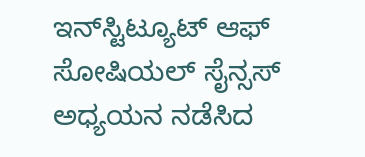ಇನ್‍ಸ್ಟಿಟ್ಯೂಟ್ ಆಫ್ ಸೋಷಿಯಲ್ ಸೈನ್ಸಸ್ ಅಧ್ಯಯನ ನಡೆಸಿದ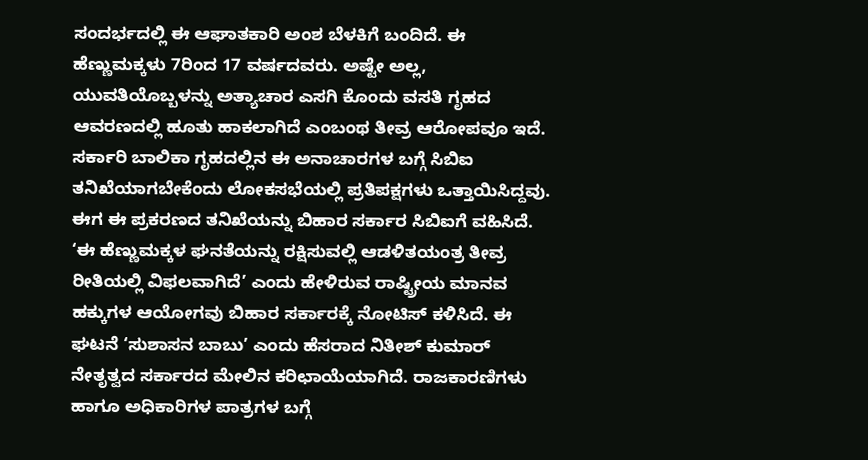ಸಂದರ್ಭದಲ್ಲಿ ಈ ಆಘಾತಕಾರಿ ಅಂಶ ಬೆಳಕಿಗೆ ಬಂದಿದೆ. ಈ ಹೆಣ್ಣುಮಕ್ಕಳು 7ರಿಂದ 17 ವರ್ಷದವರು. ಅಷ್ಟೇ ಅಲ್ಲ, ಯುವತಿಯೊಬ್ಬಳನ್ನು ಅತ್ಯಾಚಾರ ಎಸಗಿ ಕೊಂದು ವಸತಿ ಗೃಹದ ಆವರಣದಲ್ಲಿ ಹೂತು ಹಾಕಲಾಗಿದೆ ಎಂಬಂಥ ತೀವ್ರ ಆರೋಪವೂ ಇದೆ. ಸರ್ಕಾರಿ ಬಾಲಿಕಾ ಗೃಹದಲ್ಲಿನ ಈ ಅನಾಚಾರಗಳ ಬಗ್ಗೆ ಸಿಬಿಐ ತನಿಖೆಯಾಗಬೇಕೆಂದು ಲೋಕಸಭೆಯಲ್ಲಿ ಪ್ರತಿಪಕ್ಷಗಳು ಒತ್ತಾಯಿಸಿದ್ದವು. ಈಗ ಈ ಪ್ರಕರಣದ ತನಿಖೆಯನ್ನು ಬಿಹಾರ ಸರ್ಕಾರ ಸಿಬಿಐಗೆ ವಹಿಸಿದೆ. ‘ಈ ಹೆಣ್ಣುಮಕ್ಕಳ ಘನತೆಯನ್ನು ರಕ್ಷಿಸುವಲ್ಲಿ ಆಡಳಿತಯಂತ್ರ ತೀವ್ರ ರೀತಿಯಲ್ಲಿ ವಿಫಲವಾಗಿದೆ’ ಎಂದು ಹೇಳಿರುವ ರಾಷ್ಟ್ರೀಯ ಮಾನವ ಹಕ್ಕುಗಳ ಆಯೋಗವು ಬಿಹಾರ ಸರ್ಕಾರಕ್ಕೆ ನೋಟಿಸ್ ಕಳಿಸಿದೆ. ಈ ಘಟನೆ ‘ಸುಶಾಸನ ಬಾಬು’ ಎಂದು ಹೆಸರಾದ ನಿತೀಶ್ ಕುಮಾರ್ ನೇತೃತ್ವದ ಸರ್ಕಾರದ ಮೇಲಿನ ಕರಿಛಾಯೆಯಾಗಿದೆ. ರಾಜಕಾರಣಿಗಳು ಹಾಗೂ ಅಧಿಕಾರಿಗಳ ಪಾತ್ರಗಳ ಬಗ್ಗೆ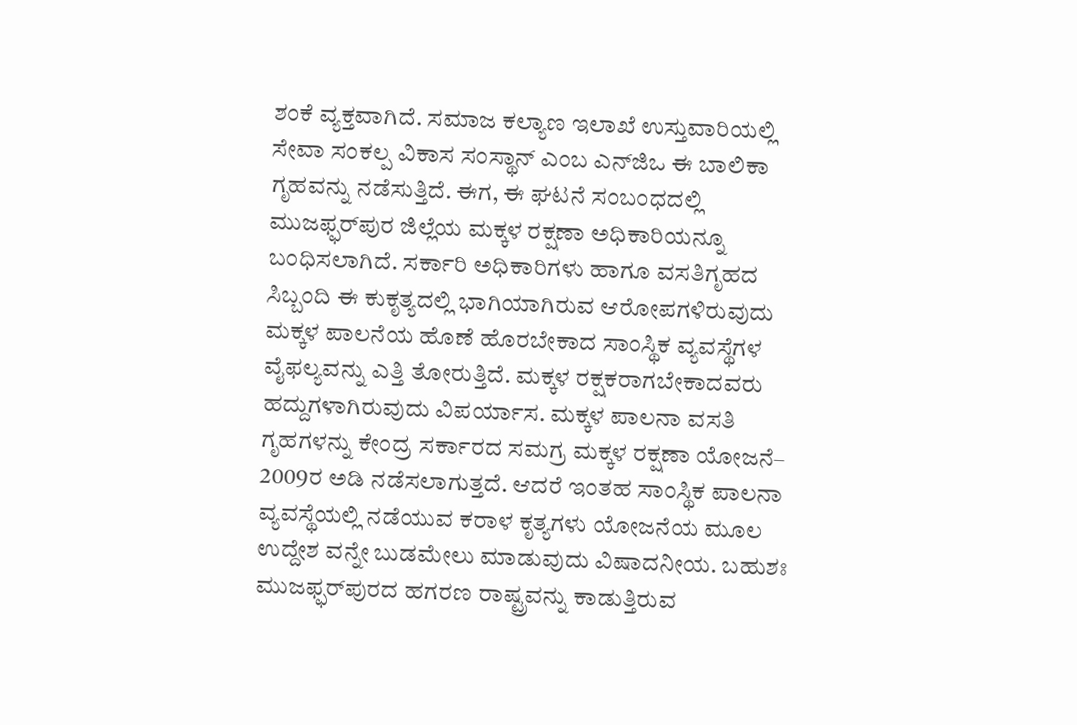ಶಂಕೆ ವ್ಯಕ್ತವಾಗಿದೆ. ಸಮಾಜ ಕಲ್ಯಾಣ ಇಲಾಖೆ ಉಸ್ತುವಾರಿಯಲ್ಲಿ ಸೇವಾ ಸಂಕಲ್ಪ ವಿಕಾಸ ಸಂಸ್ಥಾನ್ ಎಂಬ ಎನ್‍ಜಿಒ ಈ ಬಾಲಿಕಾ ಗೃಹವನ್ನು ನಡೆಸುತ್ತಿದೆ. ಈಗ, ಈ ಘಟನೆ ಸಂಬಂಧದಲ್ಲಿ ಮುಜಫ್ಫರ್‌ಪುರ ಜಿಲ್ಲೆಯ ಮಕ್ಕಳ ರಕ್ಷಣಾ ಅಧಿಕಾರಿಯನ್ನೂ ಬಂಧಿಸಲಾಗಿದೆ. ಸರ್ಕಾರಿ ಅಧಿಕಾರಿಗಳು ಹಾಗೂ ವಸತಿಗೃಹದ ಸಿಬ್ಬಂದಿ ಈ ಕುಕೃತ್ಯದಲ್ಲಿ ಭಾಗಿಯಾಗಿರುವ ಆರೋಪಗಳಿರುವುದು ಮಕ್ಕಳ ಪಾಲನೆಯ ಹೊಣೆ ಹೊರಬೇಕಾದ ಸಾಂಸ್ಥಿಕ ವ್ಯವಸ್ಥೆಗಳ ವೈಫಲ್ಯವನ್ನು ಎತ್ತಿ ತೋರುತ್ತಿದೆ. ಮಕ್ಕಳ ರಕ್ಷಕರಾಗಬೇಕಾದವರು ಹದ್ದುಗಳಾಗಿರುವುದು ವಿಪರ್ಯಾಸ. ಮಕ್ಕಳ ಪಾಲನಾ ವಸತಿ ಗೃಹಗಳನ್ನು ಕೇಂದ್ರ ಸರ್ಕಾರದ ಸಮಗ್ರ ಮಕ್ಕಳ ರಕ್ಷಣಾ ಯೋಜನೆ– 2009ರ ಅಡಿ ನಡೆಸಲಾಗುತ್ತದೆ. ಆದರೆ ಇಂತಹ ಸಾಂಸ್ಥಿಕ ಪಾಲನಾ ವ್ಯವಸ್ಥೆಯಲ್ಲಿ ನಡೆಯುವ ಕರಾಳ ಕೃತ್ಯಗಳು ಯೋಜನೆಯ ಮೂಲ ಉದ್ದೇಶ ವನ್ನೇ ಬುಡಮೇಲು ಮಾಡುವುದು ವಿಷಾದನೀಯ. ಬಹುಶಃ ಮುಜಫ್ಫರ್‌ಪುರದ ಹಗರಣ ರಾಷ್ಟ್ರವನ್ನು ಕಾಡುತ್ತಿರುವ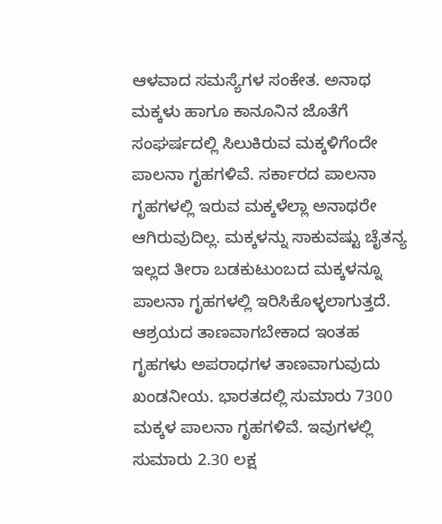ಆಳವಾದ ಸಮಸ್ಯೆಗಳ ಸಂಕೇತ. ಅನಾಥ ಮಕ್ಕಳು ಹಾಗೂ ಕಾನೂನಿನ ಜೊತೆಗೆ ಸಂಘರ್ಷದಲ್ಲಿ ಸಿಲುಕಿರುವ ಮಕ್ಕಳಿಗೆಂದೇ ಪಾಲನಾ ಗೃಹಗಳಿವೆ. ಸರ್ಕಾರದ ಪಾಲನಾ ಗೃಹಗಳಲ್ಲಿ ಇರುವ ಮಕ್ಕಳೆಲ್ಲಾ ಅನಾಥರೇ ಆಗಿರುವುದಿಲ್ಲ. ಮಕ್ಕಳನ್ನು ಸಾಕುವಷ್ಟು ಚೈತನ್ಯ ಇಲ್ಲದ ತೀರಾ ಬಡಕುಟುಂಬದ ಮಕ್ಕಳನ್ನೂ ಪಾಲನಾ ಗೃಹಗಳಲ್ಲಿ ಇರಿಸಿಕೊಳ್ಳಲಾಗುತ್ತದೆ. ಆಶ್ರಯದ ತಾಣವಾಗಬೇಕಾದ ಇಂತಹ ಗೃಹಗಳು ಅಪರಾಧಗಳ ತಾಣವಾಗುವುದು ಖಂಡನೀಯ. ಭಾರತದಲ್ಲಿ ಸುಮಾರು 7300 ಮಕ್ಕಳ ಪಾಲನಾ ಗೃಹಗಳಿವೆ. ಇವುಗಳಲ್ಲಿ ಸುಮಾರು 2.30 ಲಕ್ಷ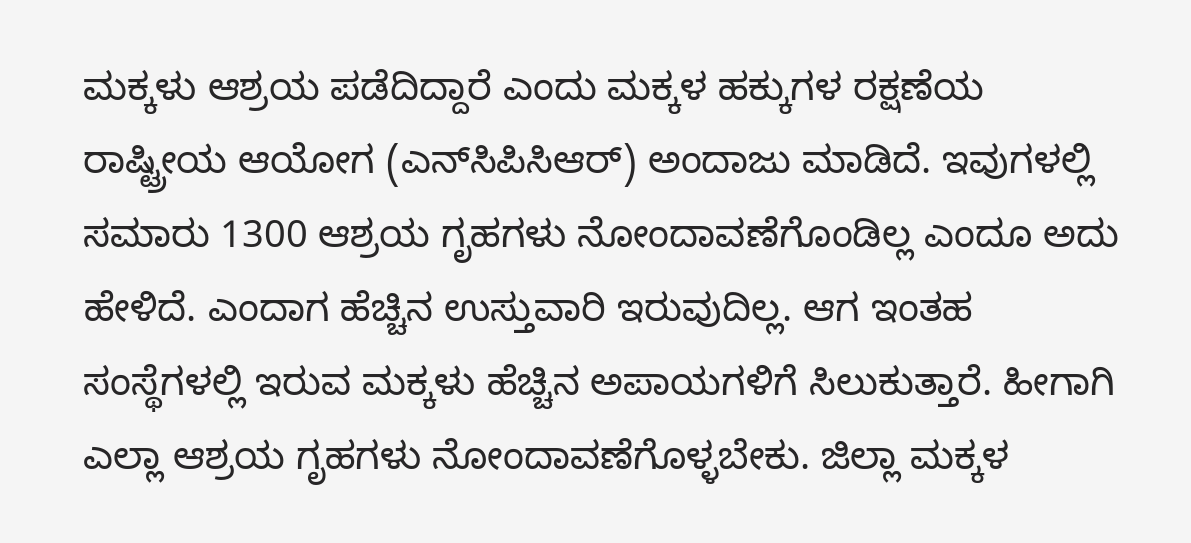ಮಕ್ಕಳು ಆಶ್ರಯ ಪಡೆದಿದ್ದಾರೆ ಎಂದು ಮಕ್ಕಳ ಹಕ್ಕುಗಳ ರಕ್ಷಣೆಯ ರಾಷ್ಟ್ರೀಯ ಆಯೋಗ (ಎನ್‍ಸಿಪಿಸಿಆರ್) ಅಂದಾಜು ಮಾಡಿದೆ. ಇವುಗಳಲ್ಲಿ ಸಮಾರು 1300 ಆಶ್ರಯ ಗೃಹಗಳು ನೋಂದಾವಣೆಗೊಂಡಿಲ್ಲ ಎಂದೂ ಅದು ಹೇಳಿದೆ. ಎಂದಾಗ ಹೆಚ್ಚಿನ ಉಸ್ತುವಾರಿ ಇರುವುದಿಲ್ಲ. ಆಗ ಇಂತಹ ಸಂಸ್ಥೆಗಳಲ್ಲಿ ಇರುವ ಮಕ್ಕಳು ಹೆಚ್ಚಿನ ಅಪಾಯಗಳಿಗೆ ಸಿಲುಕುತ್ತಾರೆ. ಹೀಗಾಗಿ ಎಲ್ಲಾ ಆಶ್ರಯ ಗೃಹಗಳು ನೋಂದಾವಣೆಗೊಳ್ಳಬೇಕು. ಜಿಲ್ಲಾ ಮಕ್ಕಳ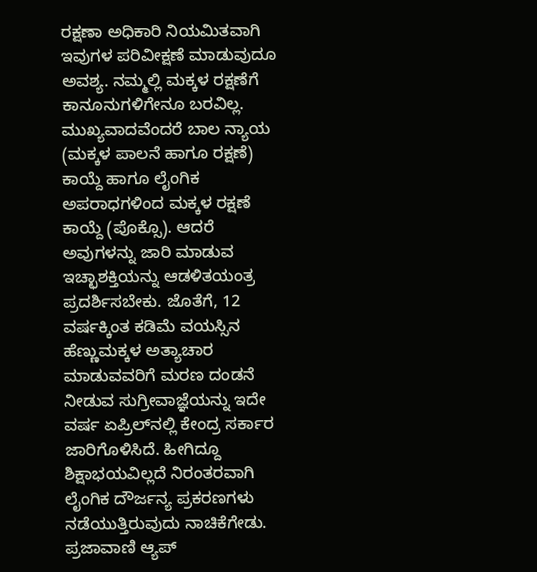ರಕ್ಷಣಾ ಅಧಿಕಾರಿ ನಿಯಮಿತವಾಗಿ ಇವುಗಳ ಪರಿವೀಕ್ಷಣೆ ಮಾಡುವುದೂ ಅವಶ್ಯ. ನಮ್ಮಲ್ಲಿ ಮಕ್ಕಳ ರಕ್ಷಣೆಗೆ ಕಾನೂನುಗಳಿಗೇನೂ ಬರವಿಲ್ಲ. ಮುಖ್ಯವಾದವೆಂದರೆ ಬಾಲ ನ್ಯಾಯ (ಮಕ್ಕಳ ಪಾಲನೆ ಹಾಗೂ ರಕ್ಷಣೆ) ಕಾಯ್ದೆ ಹಾಗೂ ಲೈಂಗಿಕ ಅಪರಾಧಗಳಿಂದ ಮಕ್ಕಳ ರಕ್ಷಣೆ ಕಾಯ್ದೆ (ಪೊಕ್ಸೊ). ಆದರೆ ಅವುಗಳನ್ನು ಜಾರಿ ಮಾಡುವ ಇಚ್ಛಾಶಕ್ತಿಯನ್ನು ಆಡಳಿತಯಂತ್ರ ಪ್ರದರ್ಶಿಸಬೇಕು. ಜೊತೆಗೆ, 12 ವರ್ಷಕ್ಕಿಂತ ಕಡಿಮೆ ವಯಸ್ಸಿನ ಹೆಣ್ಣುಮಕ್ಕಳ ಅತ್ಯಾಚಾರ ಮಾಡುವವರಿಗೆ ಮರಣ ದಂಡನೆ ನೀಡುವ ಸುಗ್ರೀವಾಜ್ಞೆಯನ್ನು ಇದೇ ವರ್ಷ ಏಪ್ರಿಲ್‌ನಲ್ಲಿ ಕೇಂದ್ರ ಸರ್ಕಾರ ಜಾರಿಗೊಳಿಸಿದೆ. ಹೀಗಿದ್ದೂ ಶಿಕ್ಷಾಭಯವಿಲ್ಲದೆ ನಿರಂತರವಾಗಿ ಲೈಂಗಿಕ ದೌರ್ಜನ್ಯ ಪ್ರಕರಣಗಳು ನಡೆಯುತ್ತಿರುವುದು ನಾಚಿಕೆಗೇಡು. ಪ್ರಜಾವಾಣಿ ಆ್ಯಪ್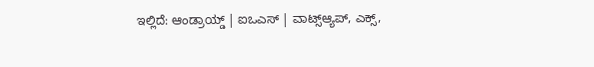ಇಲ್ಲಿದೆ: ಆಂಡ್ರಾಯ್ಡ್ | ಐಒಎಸ್ | ವಾಟ್ಸ್ಆ್ಯಪ್, ಎಕ್ಸ್,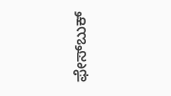ಫೇಸ್‌ಬುಕ್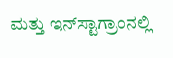ಮತ್ತು ಇನ್‌ಸ್ಟಾಗ್ರಾಂನಲ್ಲಿ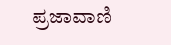ಪ್ರಜಾವಾಣಿ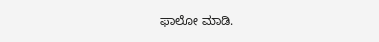ಫಾಲೋ ಮಾಡಿ.